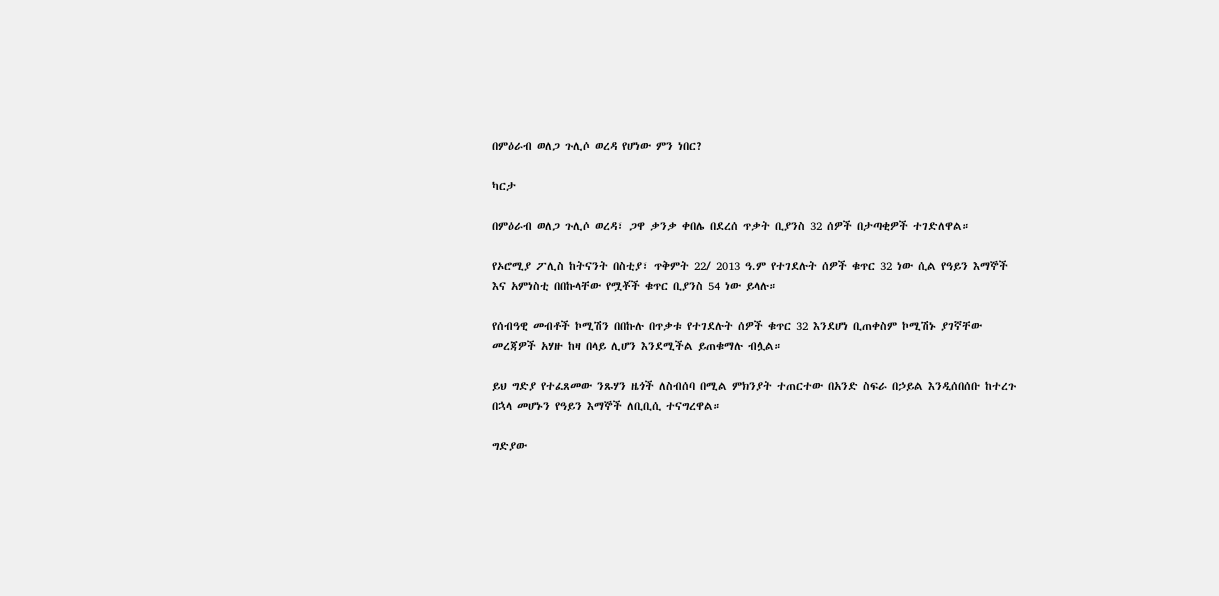በምዕራብ ወለጋ ጉሊሶ ወረዳ የሆነው ምን ነበር?

ካርታ

በምዕራብ ወለጋ ጉሊሶ ወረዳ፣ ጋዋ ቃንቃ ቀበሌ በደረሰ ጥቃት ቢያንስ 32 ሰዎች በታጣቂዎች ተገድለዋል።

የኦሮሚያ ፖሊስ ከትናንት በስቲያ፣ ጥቅምት 22/ 2013 ዓ.ም የተገደሉት ሰዎች ቁጥር 32 ነው ሲል የዓይን እማኞች እና አምነስቲ በበኩላቸው የሟቾች ቁጥር ቢያንስ 54 ነው ይላሉ።

የሰብዓዊ መብቶች ኮሚሽን በበኩሉ በጥቃቱ የተገደሉት ሰዎች ቁጥር 32 እንደሆነ ቢጠቀስም ኮሚሽኑ ያገኛቸው መረጃዎች አሃዙ ከዛ በላይ ሊሆን እንደሚችል ይጠቁማሉ ብሏል።

ይህ ግድያ የተፈጸመው ንጹሃን ዜጎች ለስብሰባ በሚል ምክንያት ተጠርተው በአንድ ስፍራ በኃይል እንዲሰበሰቡ ከተረጉ በኋላ መሆኑን የዓይን እማኞች ለቢቢሲ ተናግረዋል።

ግድያው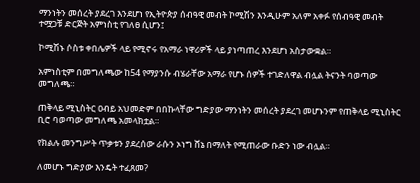ማንነትን መሰረት ያደረገ እንደሆነ የኢትዮጵያ ሰብዓዊ መብት ኮሚሽን እንዲሁም አለም አቀፉ የሰብዓዊ መብት ተሟጋቹ ድርጅት አምነስቲ የገለፀ ሲሆን፤

ኮሚሽኑ ሶስቱ ቀበሌዎች ላይ የሚኖሩ የአማራ ነዋሪዎች ላይ ያነጣጠረ እንደሆነ አስታውቋል።

አምነስቲም በመግለጫው ከ54 የማያንሱ ብሄራቸው አማራ የሆኑ ሰዎች ተገድለዋል ብሏል ትናንት ባወጣው መግለጫ።

ጠቅላይ ሚኒስትር ዐብይ አህመድም በበኩላቸው ግድያው ማንነትን መሰረት ያደረገ መሆኑንም የጠቅላይ ሚኒስትር ቢሮ ባወጣው መግለጫ አመላክቷል።

የክልሉ መንግሥት ጥቃቱን ያደረሰው ራሱን ኦነግ ሸኔ በማለት የሚጠራው ቡድን ነው ብሏል።

ለመሆኑ ግድያው እንዴት ተፈጸመ?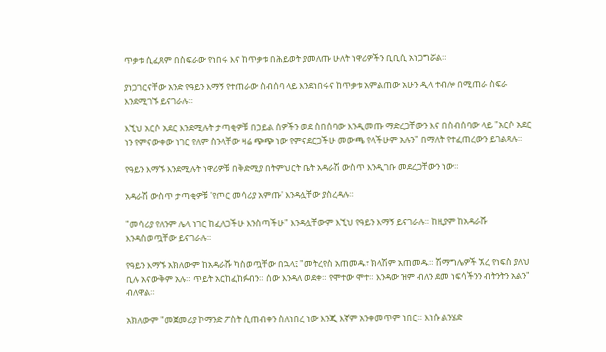ጥቃቱ ሲፈጸም በስፍራው የነበሩ እና ከጥቃቱ በሕይወት ያመለጡ ሁለት ነዋሪዎችን ቢቢሲ አነጋግሯል።

ያነጋገርናቸው አንድ የዓይን እማኝ የተጠራው ስብሰባ ላይ እንደነበሩና ከጥቃቱ አምልጠው አሁን ዲላ ተብሎ በሚጠራ ስፍራ እንደሚገኙ ይናገራሉ።

እኚህ አርሶ አደር እንደሚሉት ታጣቂዎቹ በኃይል ሰዎችን ወደ ስበሰባው እንዲመጡ ማድረጋቸውን እና በስብሰባው ላይ "አርሶ አደር ነን የምናውቀው ነገር የለም ስንላቸው ዛሬ ጭጭ ነው የምናደርጋችሁ መውጫ የላችሁም አሉን" በማለት የተፈጠረውን ይገልጻሉ።

የዓይን እማኙ እንደሚሉት ነዋሪዎቹ በቅድሚያ በትምህርት ቤት አዳራሽ ውስጥ እንዲገቡ መደረጋቸውን ነው።

አዳራሽ ውስጥ ታጣቂዎቹ 'የጦር መሳሪያ አምጡ' እንዳሏቸው ያስረዳሉ።

"መሳሪያ የለንም ሌላ ነገር ከፈለጋችሁ እንስጣችሁ" እንዳሏቸውም እኚህ የዓይን እማኝ ይናገራሉ። ከዚያም ከአዳራሹ እንዳስወጧቸው ይናገራሉ።

የዓይን እማኙ አክለውም ከአዳራሹ ካስወጧቸው በኋላ፤ "መትረየስ አጠመዱ፣ ክላሽም አጠመዱ። ሽማግሌዎች ኧረ የነፍስ ያለህ ቢሉ አናውቅም አሉ። ጥይት አርከፈከፉብን። ሰው እንዳለ ወደቀ። የሞተው ሞተ። እንዳው ዝም ብለን ደመ ነፍሳችንን ብትንትን አልን" ብለዋል።

አክለውም "መጀመሪያ ኮማንድ ፖስት ሲጠብቀን ስለነበረ ነው እንጂ እኛም አንቀመጥም ነበር። እነሱ ልንሄድ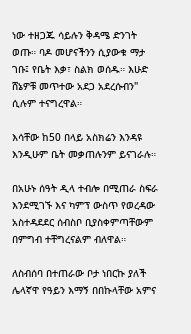ነው ተዘጋጁ ሳይሉን ቅዳሜ ድንገት ወጡ። ባዶ መሆናችንን ሲያውቁ ማታ ገቡ፤ የቤት እቃ፣ ስልክ ወሰዱ። እሁድ ሸኔዎቹ መጥተው አደጋ አደረሱብን" ሲሉም ተናግረዋል።

እሳቸው ከ50 በላይ አስክሬን እንዳዩ እንዲሁም ቤት መቃጠሉንም ይናገራሉ።

በአሁኑ ሰዓት ዲላ ተብሎ በሚጠራ ስፍራ እንደሚገኙ እና ካምፕ ውስጥ የወረዳው አስተዳደደር ሰብስቦ ቢያስቀምጣቸውም በምግብ ተቸግረናልም ብለዋል።

ለስብሰባ በተጠራው ቦታ ነበርኩ ያለች ሌላኛዋ የዓይን እማኝ በበኩላቸው አምና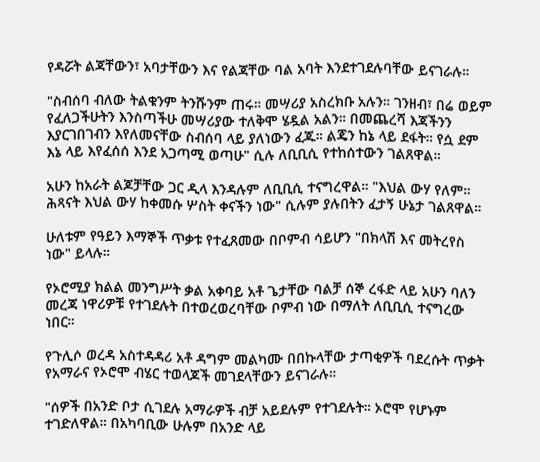የዳሯት ልጃቸውን፣ አባታቸውን እና የልጃቸው ባል አባት እንደተገደሉባቸው ይናገራሉ።

"ስብሰባ ብለው ትልቁንም ትንሹንም ጠሩ። መሣሪያ አስረክቡ አሉን። ገንዘብ፣ በሬ ወይም የፈለጋችሁትን እንስጣችሁ መሣሪያው ተለቅሞ ሄዷል አልን። በመጨረሻ እጃችንን እያርገበገብን እየለመናቸው ስብሰባ ላይ ያለነውን ፈጁ። ልጄን ከኔ ላይ ደፋት። የሷ ደም እኔ ላይ እየፈሰሰ እንደ አጋጣሚ ወጣሁ" ሲሉ ለቢቢሲ የተከሰተውን ገልጸዋል።

አሁን ከአራት ልጆቻቸው ጋር ዲላ እንዳሉም ለቢቢሲ ተናግረዋል። "እህል ውሃ የለም። ሕጻናት እህል ውሃ ከቀመሱ ሦስት ቀናችን ነው" ሲሉም ያሉበትን ፈታኝ ሁኔታ ገልጸዋል።

ሁለቱም የዓይን እማኞች ጥቃቱ የተፈጸመው በቦምብ ሳይሆን "በክላሽ እና መትረየስ ነው" ይላሉ።

የኦሮሚያ ክልል መንግሥት ቃል አቀባይ አቶ ጌታቸው ባልቻ ሰኞ ረፋድ ላይ አሁን ባለን መረጃ ነዋሪዎቹ የተገደሉት በተወረወረባቸው ቦምብ ነው በማለት ለቢቢሲ ተናግረው ነበር።

የጉሊሶ ወረዳ አስተዳዳሪ አቶ ዳግም መልካሙ በበኩላቸው ታጣቂዎች ባደረሱት ጥቃት የአማራና የኦሮሞ ብሄር ተወላጆች መገደላቸውን ይናገራሉ።

"ሰዎች በአንድ ቦታ ሲገደሉ አማራዎች ብቻ አይደሉም የተገደሉት። ኦሮሞ የሆኑም ተገድለዋል። በአካባቢው ሁሉም በአንድ ላይ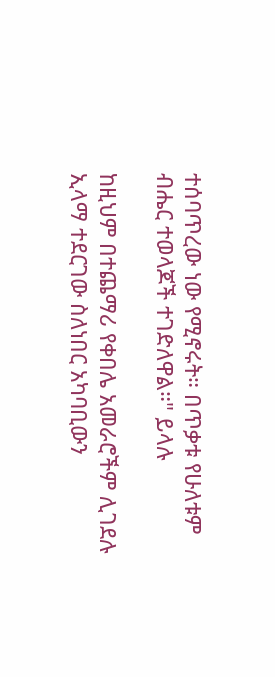ተሰባጥረው ነው የሚኖሩት። በጥቃቱ የሁለቱም ብሔር ተወላጆች ተገድለዋል።" ይላሉ

ከዚህም በተጨማሪ የቀበሌ አመራሮችም ሊገደሉ ኢላማ ተደርገው ስለነበር አካባቢውን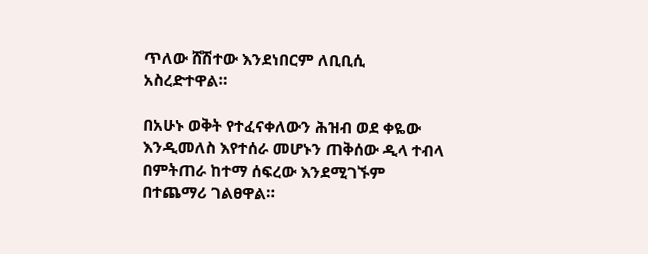ጥለው ሸሽተው እንደነበርም ለቢቢሲ አስረድተዋል።

በአሁኑ ወቅት የተፈናቀለውን ሕዝብ ወደ ቀዬው እንዲመለስ እየተሰራ መሆኑን ጠቅሰው ዲላ ተብላ በምትጠራ ከተማ ሰፍረው እንደሚገኙም በተጨማሪ ገልፀዋል።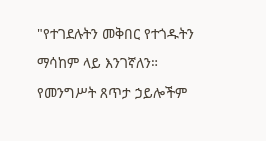"የተገደሉትን መቅበር የተጎዱትን ማሳከም ላይ እንገኛለን። የመንግሥት ጸጥታ ኃይሎችም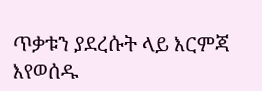ጥቃቱን ያደረሱት ላይ እርምጃ እየወሰዱ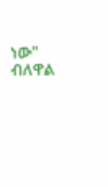ነው" ብለዋል